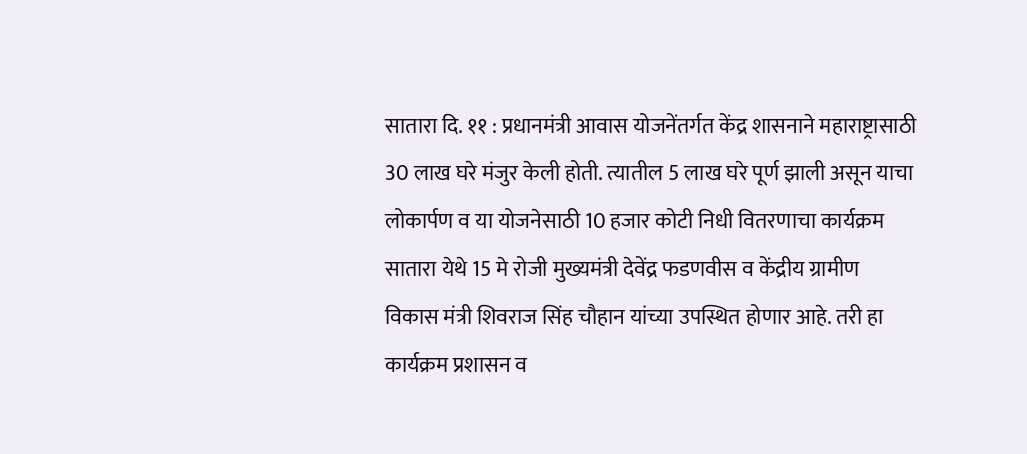सातारा दि. ११ : प्रधानमंत्री आवास योजनेंतर्गत केंद्र शासनाने महाराष्ट्रासाठी 30 लाख घरे मंजुर केली होती. त्यातील 5 लाख घरे पूर्ण झाली असून याचा लोकार्पण व या योजनेसाठी 10 हजार कोटी निधी वितरणाचा कार्यक्रम सातारा येथे 15 मे रोजी मुख्यमंत्री देवेंद्र फडणवीस व केंद्रीय ग्रामीण विकास मंत्री शिवराज सिंह चौहान यांच्या उपस्थित होणार आहे. तरी हा कार्यक्रम प्रशासन व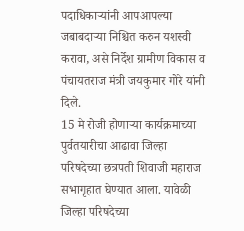पदाधिकाऱ्यांनी आपआपल्या जबाबदाऱ्या निश्चित करुन यशस्वी करावा, असे निर्देश ग्रामीण विकास व पंचायतराज मंत्री जयकुमार गोरे यांनी दिले.
15 मे रोजी होणाऱ्या कार्यक्रमाच्या पुर्वतयारीचा आढावा जिल्हा परिषदेच्या छत्रपती शिवाजी महाराज सभागृहात घेण्यात आला. यावेळी जिल्हा परिषदेच्या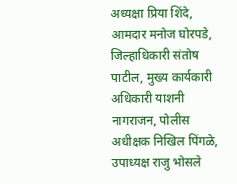अध्यक्षा प्रिया शिंदे, आमदार मनोज घोरपडे, जिल्हाधिकारी संतोष पाटील, मुख्य कार्यकारी अधिकारी याशनी नागराजन, पोलीस अधीक्षक निखिल पिंगळे, उपाध्यक्ष राजु भोसले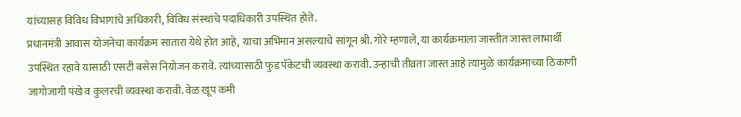यांच्यासह विविध विभागांचे अधिकारी, विविध संस्थांचे पदाधिकारी उपस्थित होते.
प्रधानमंत्री आवास योजनेचा कार्यक्रम सातारा येथे होत आहे, याचा अभिमान असल्याचे सांगून श्री. गोरे म्हणाले, या कार्यक्रमाला जास्तीत जास्त लाभार्थी उपस्थित रहावे यासाठी एसटी बसेस नियोजन करावे. त्यांच्यासाठी फुड पॅकेटची व्यवस्था करावी. उन्हाची तीव्रता जास्त आहे त्यामुळे कार्यक्रमाच्या ठिकाणी जागोजागी पंखे व कुलरची व्यवस्था करावी. वेळ खूप कमी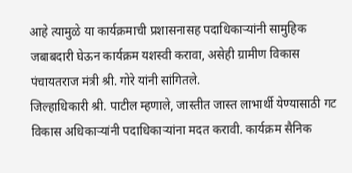आहे त्यामुळे या कार्यक्रमाची प्रशासनासह पदाधिकाऱ्यांनी सामुहिक जबाबदारी घेऊन कार्यक्रम यशस्वी करावा, असेही ग्रामीण विकास पंचायतराज मंत्री श्री. गोरे यांनी सांगितले.
जिल्हाधिकारी श्री. पाटील म्हणाले, जास्तीत जास्त लाभार्थी येण्यासाठी गट विकास अधिकाऱ्यांनी पदाधिकाऱ्यांना मदत करावी. कार्यक्रम सैनिक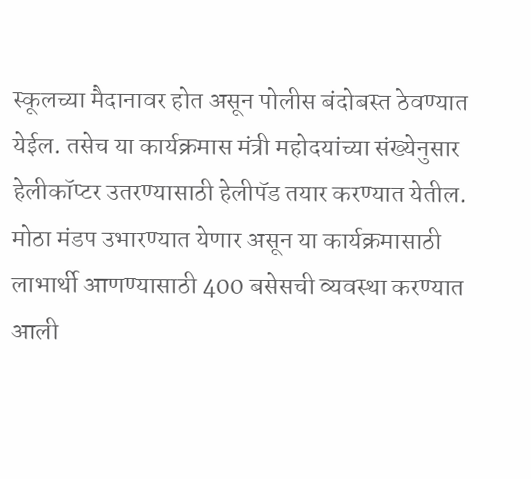स्कूलच्या मैदानावर होत असून पोलीस बंदोबस्त ठेवण्यात येईल. तसेच या कार्यक्रमास मंत्री महोदयांच्या संख्येनुसार हेलीकॉप्टर उतरण्यासाठी हेलीपॅड तयार करण्यात येतील.
मोठा मंडप उभारण्यात येणार असून या कार्यक्रमासाठी लाभार्थी आणण्यासाठी 400 बसेसची व्यवस्था करण्यात आली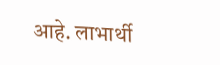आहे. लाभार्थी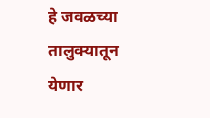हे जवळच्या तालुक्यातून येणार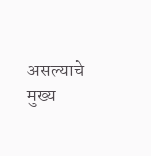असल्याचे मुख्य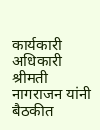कार्यकारी अधिकारी श्रीमती नागराजन यांनी बैठकीत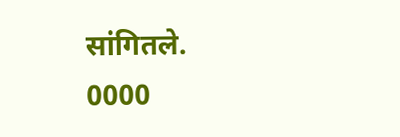सांगितले.
0000